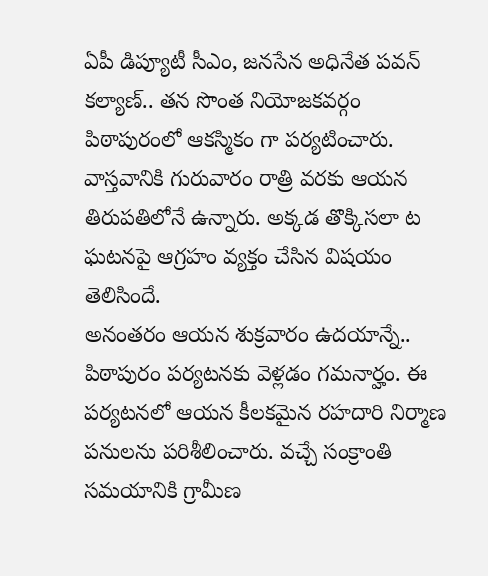ఏపీ డిప్యూటీ సీఎం, జనసేన అధినేత పవన్ కల్యాణ్.. తన సొంత నియోజకవర్గం పిఠాపురంలో ఆకస్మికం గా పర్యటించారు. వాస్తవానికి గురువారం రాత్రి వరకు ఆయన తిరుపతిలోనే ఉన్నారు. అక్కడ తొక్కిసలా ట ఘటనపై ఆగ్రహం వ్యక్తం చేసిన విషయం తెలిసిందే.
అనంతరం ఆయన శుక్రవారం ఉదయాన్నే.. పిఠాపురం పర్యటనకు వెళ్లడం గమనార్హం. ఈ పర్యటనలో ఆయన కీలకమైన రహదారి నిర్మాణ పనులను పరిశీలించారు. వచ్చే సంక్రాంతి సమయానికి గ్రామీణ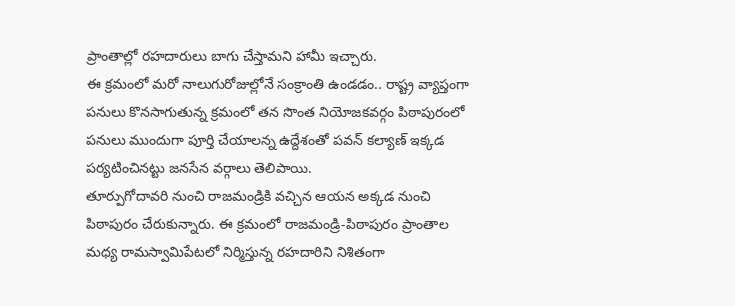ప్రాంతాల్లో రహదారులు బాగు చేస్తామని హామీ ఇచ్చారు.
ఈ క్రమంలో మరో నాలుగురోజుల్లోనే సంక్రాంతి ఉండడం.. రాష్ట్ర వ్యాప్తంగా పనులు కొనసాగుతున్న క్రమంలో తన సొంత నియోజకవర్గం పిఠాపురంలో పనులు ముందుగా పూర్తి చేయాలన్న ఉద్దేశంతో పవన్ కల్యాణ్ ఇక్కడ పర్యటించినట్టు జనసేన వర్గాలు తెలిపాయి.
తూర్పుగోదావరి నుంచి రాజమండ్రికి వచ్చిన ఆయన అక్కడ నుంచి పిఠాపురం చేరుకున్నారు. ఈ క్రమంలో రాజమండ్రి-పిఠాపురం ప్రాంతాల మధ్య రామస్వామిపేటలో నిర్మిస్తున్న రహదారిని నిశితంగా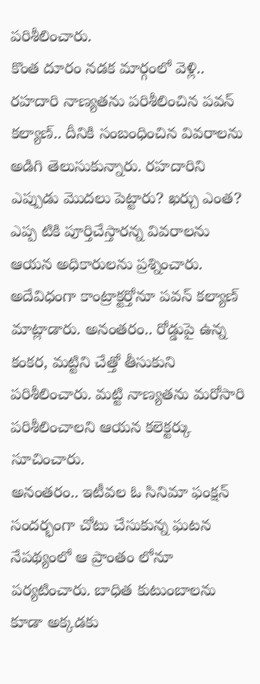పరిశీలించారు.
కొంత దూరం నడక మార్గంలో వెళ్లి.. రహదారి నాణ్యతను పరిశీలించిన పవన్ కల్యాణ్.. దీనికి సంబంధించిన వివరాలను అడిగి తెలుసుకున్నారు. రహదారిని ఎప్పుడు మొదలు పెట్టారు? ఖర్చు ఎంత? ఎప్ప టికి పూర్తిచేస్తారన్న వివరాలను ఆయన అధికారులను ప్రశ్నించారు.
అదేవిధంగా కాంట్రాక్టర్తోనూ పవన్ కల్యాణ్ మాట్లాడారు. అనంతరం.. రోడ్డుపై ఉన్న కంకర, మట్టిని చేత్తో తీసుకుని పరిశీలించారు. మట్టి నాణ్యతను మరోసారి పరిశీలించాలని ఆయన కలెక్టర్కు సూచించారు.
అనంతరం.. ఇటీవల ఓ సినిమా ఫంక్షన్ సందర్భంగా చోటు చేసుకున్న ఘటన నేపథ్యంలో ఆ ప్రాంతం లోనూ పర్యటించారు. బాధిత కుటుంబాలను కూడా అక్కడకు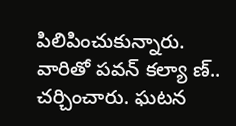పిలిపించుకున్నారు. వారితో పవన్ కల్యా ణ్.. చర్చించారు. ఘటన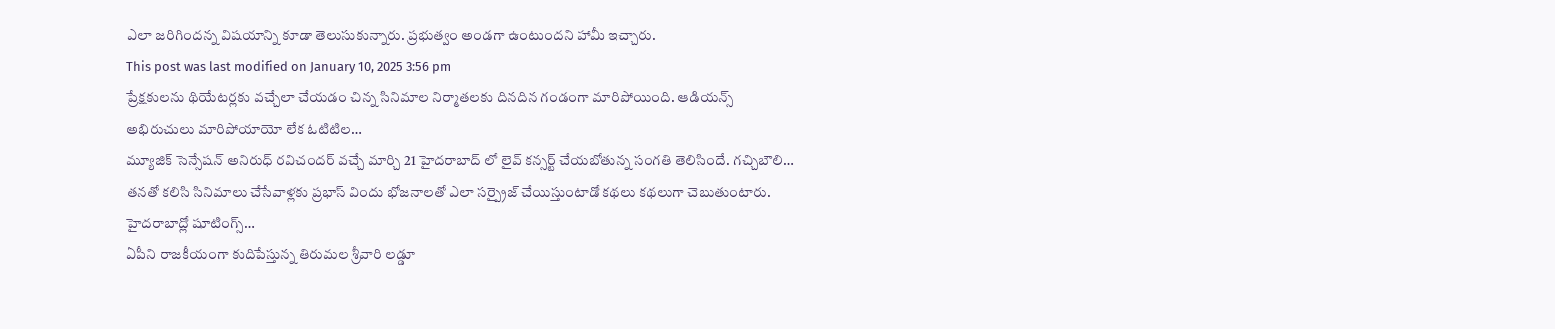ఎలా జరిగిందన్న విషయాన్ని కూడా తెలుసుకున్నారు. ప్రభుత్వం అండగా ఉంటుందని హామీ ఇచ్చారు.
This post was last modified on January 10, 2025 3:56 pm
ప్రేక్షకులను థియేటర్లకు వచ్చేలా చేయడం చిన్న సినిమాల నిర్మాతలకు దినదిన గండంగా మారిపోయింది. ఆడియన్స్ అభిరుచులు మారిపోయాయో లేక ఓటిటిల…
మ్యూజిక్ సెన్సేషన్ అనిరుధ్ రవిచందర్ వచ్చే మార్చి 21 హైదరాబాద్ లో లైవ్ కన్సర్ట్ చేయబోతున్న సంగతి తెలిసిందే. గచ్చిబౌలి…
తనతో కలిసి సినిమాలు చేసేవాళ్లకు ప్రభాస్ విందు భోజనాలతో ఎలా సర్ప్రైజ్ చేయిస్తుంటాడో కథలు కథలుగా చెబుతుంటారు. హైదరాబాద్లో షూటింగ్స్…
ఏపీని రాజకీయంగా కుదిపేస్తున్న తిరుమల శ్రీవారి లడ్డూ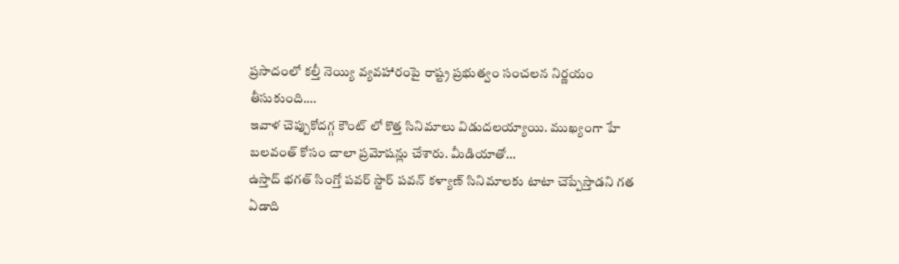ప్రసాదంలో కల్తీ నెయ్యి వ్యవహారంపై రాష్ట్ర ప్రభుత్వం సంచలన నిర్ణయం తీసుకుంది.…
ఇవాళ చెప్పుకోదగ్గ కౌంట్ లో కొత్త సినిమాలు విడుదలయ్యాయి. ముఖ్యంగా హే బలవంత్ కోసం చాలా ప్రమోషన్లు చేశారు. మీడియాతో…
ఉస్తాద్ భగత్ సింగ్తో పవర్ స్టార్ పవన్ కళ్యాణ్ సినిమాలకు టాటా చెప్పేస్తాడని గత ఏడాది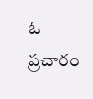ఓ ప్రచారం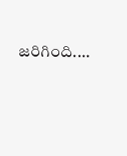జరిగింది.…